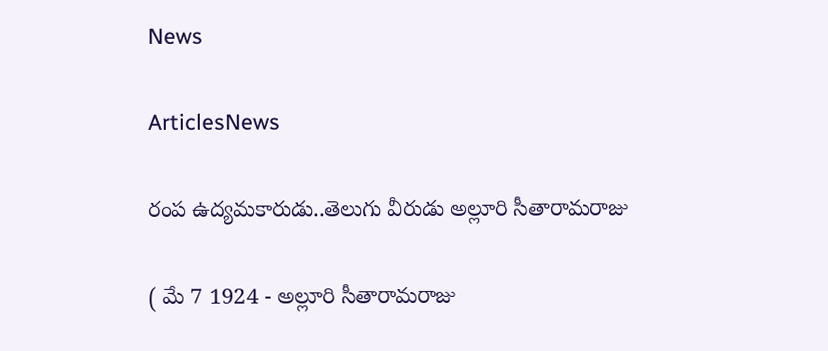News

ArticlesNews

రంప ఉద్యమకారుడు..తెలుగు వీరుడు అల్లూరి సీతారామరాజు

( మే 7 1924 - అల్లూరి సీతారామరాజు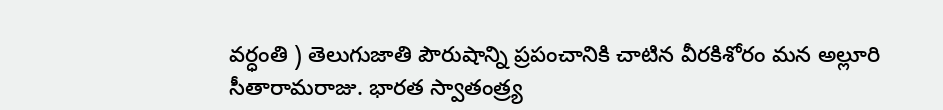వర్ధంతి ) తెలుగుజాతి పౌరుషాన్ని ప్రపంచానికి చాటిన వీరకిశోరం మన అల్లూరి సీతారామరాజు. భారత స్వాతంత్ర్య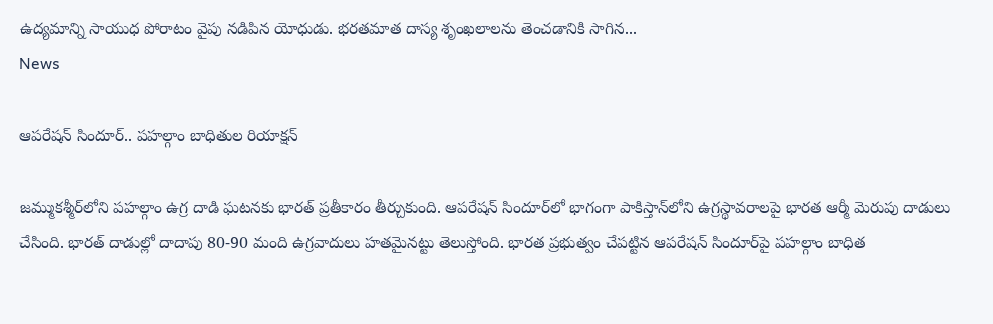ఉద్యమాన్ని సాయుధ పోరాటం వైపు నడిపిన యోధుడు. భరతమాత దాస్య శృంఖలాలను తెంచడానికి సాగిన...
News

ఆపరేషన్‌ సిందూర్‌.. పహల్గాం బాధితుల రియాక్షన్‌

జమ్ముకశ్మీర్‌లోని పహల్గాం ఉగ్ర దాడి ఘటనకు భారత్‌ ప్రతీకారం తీర్చుకుంది. ఆపరేషన్‌ సిందూర్‌లో భాగంగా పాకిస్తాన్‌లోని ఉగ్రస్థావరాలపై భారత ఆర్మీ మెరుపు దాడులు చేసింది. భారత్‌ దాడుల్లో దాదాపు 80-90 మంది ఉగ్రవాదులు హతమైనట్టు తెలుస్తోంది. భారత ‍ప్రభుత్వం చేపట్టిన ఆపరేషన్‌ సిందూర్‌పై పహల్గాం బాధిత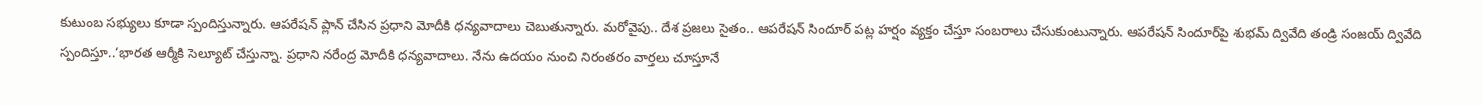కుటుంబ సభ్యులు కూడా స్పందిస్తున్నారు. ఆపరేషన్‌ ప్లాన్‌ చేసిన ప్రధాని మోదీకి ధన్యవాదాలు చెబుతున్నారు. మరోవైపు.. దేశ ప్రజలు సైతం.. ఆపరేషన్‌ సిందూర్‌ పట్ల హర్షం వ్యక్తం చేస్తూ సంబరాలు చేసుకుంటున్నారు. ఆపరేషన్‌ సిందూర్‌పై శుభమ్‌ ద్వివేది తండ్రి సంజయ్‌ ద్వివేది స్పందిస్తూ..‘భారత ఆర్మీకి సెల్యూట్‌ చేస్తున్నా. ప్రధాని నరేంద్ర మోదీకి ధన్యవాదాలు. నేను ఉదయం నుంచి నిరంతరం వార్తలు చూస్తూనే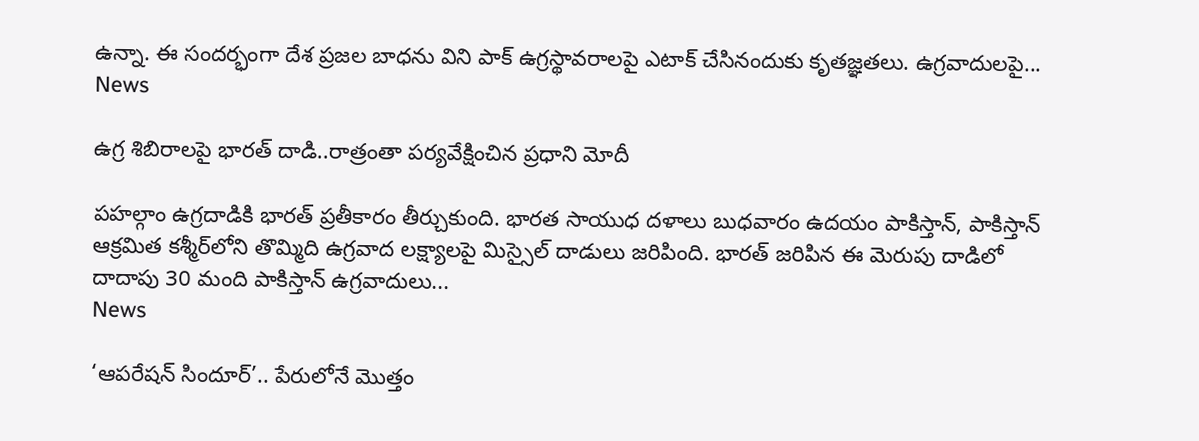ఉన్నా. ఈ సందర్భంగా దేశ ప్రజల బాధను విని పాక్‌ ఉగ్రస్థావరాలపై ఎటాక్‌ చేసినందుకు కృతజ్ఞతలు. ఉగ్రవాదులపై...
News

ఉగ్ర శిబిరాలపై భారత్‌ దాడి..రాత్రంతా పర్యవేక్షించిన ప్రధాని మోదీ

పహల్గాం ఉగ్రదాడికి భారత్‌ ప్రతీకారం తీర్చుకుంది. భారత సాయుధ దళాలు బుధవారం ఉదయం పాకిస్తాన్, పాకిస్తాన్ ఆక్రమిత కశ్మీర్‌లోని తొమ్మిది ఉగ్రవాద లక్ష్యాలపై మిస్సైల్ దాడులు జరిపింది. భారత్‌ జరిపిన ఈ మెరుపు దాడిలో దాదాపు 30 మంది పాకిస్తాన్‌ ఉగ్రవాదులు...
News

‘ఆపరేషన్‌ సిందూర్‌’.. పేరులోనే మొత్తం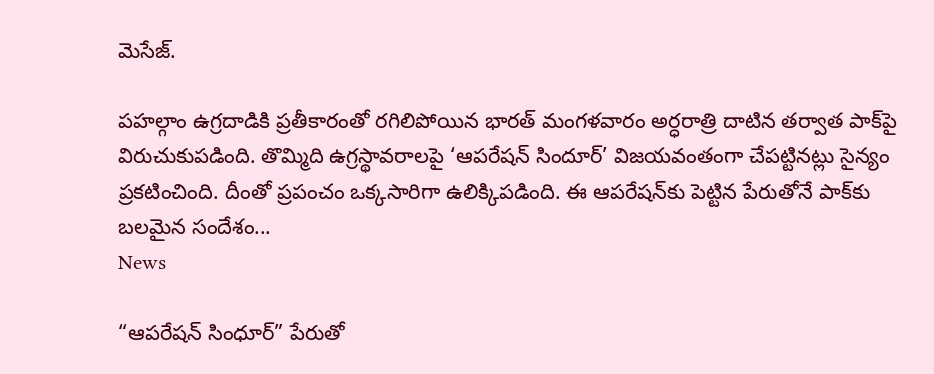మెసేజ్‌.

పహల్గాం ఉగ్రదాడికి ప్రతీకారంతో రగిలిపోయిన భారత్‌ మంగళవారం అర్ధరాత్రి దాటిన తర్వాత పాక్‌పై విరుచుకుపడింది. తొమ్మిది ఉగ్రస్థావరాలపై ‘ఆపరేషన్‌ సిందూర్‌’ విజయవంతంగా చేపట్టినట్లు సైన్యం ప్రకటించింది. దీంతో ప్రపంచం ఒక్కసారిగా ఉలిక్కిపడింది. ఈ ఆపరేషన్‌కు పెట్టిన పేరుతోనే పాక్‌కు బలమైన సందేశం...
News

“ఆపరేషన్ సింధూర్” పేరుతో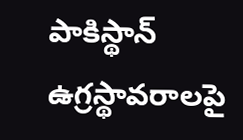పాకిస్థాన్ ఉగ్రస్థావరాలపై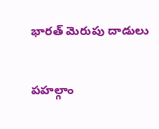భారత్ మెరుపు దాడులు

పహల్గాం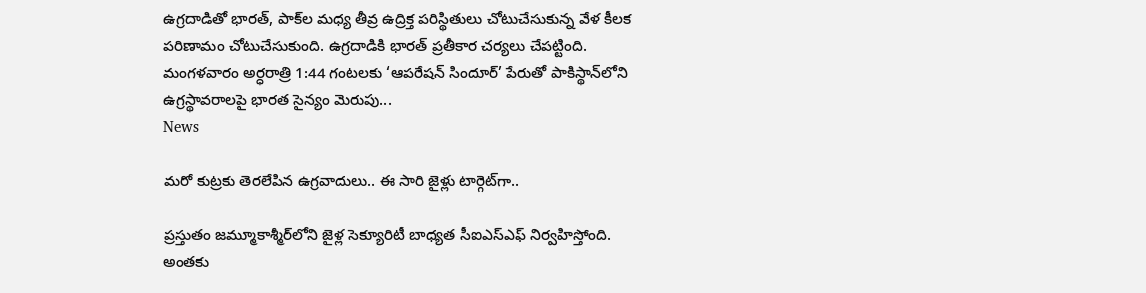ఉగ్రదాడితో భారత్‌, పాక్‌ల మధ్య తీవ్ర ఉద్రిక్త పరిస్థితులు చోటుచేసుకున్న వేళ కీలక పరిణామం చోటుచేసుకుంది. ఉగ్రదాడికి భారత్‌ ప్రతీకార చర్యలు చేపట్టింది. మంగళవారం అర్ధరాత్రి 1:44 గంటలకు ‘ఆపరేషన్‌ సిందూర్‌’ పేరుతో పాకిస్థాన్‌లోని ఉగ్రస్థావరాలపై భారత సైన్యం మెరుపు...
News

మరో కుట్రకు తెరలేపిన ఉగ్రవాదులు.. ఈ సారి జైళ్లు టార్గెట్‌గా..

ప్రస్తుతం జమ్మూకాశ్మీర్‌లోని జైళ్ల సెక్యూరిటీ బాధ్యత సీఐఎస్‌ఎఫ్ నిర్వహిస్తోంది. అంతకు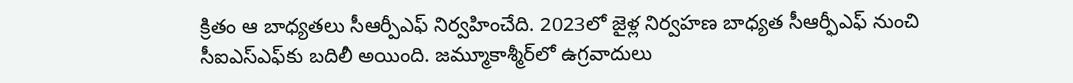క్రితం ఆ బాధ్యతలు సీఆర్పీఎఫ్ నిర్వహించేది. 2023లో జైళ్ల నిర్వహణ బాధ్యత సీఆర్ఫీఎఫ్ నుంచి సీఐఎస్‌ఎఫ్‌కు బదిలీ అయింది. జమ్మూకాశ్మీర్‌లో ఉగ్రవాదులు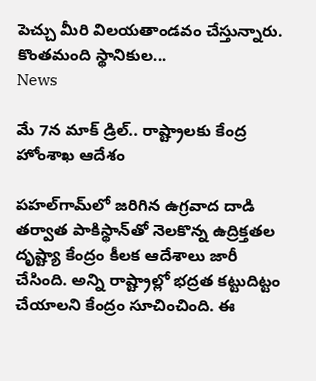పెచ్చు మీరి విలయతాండవం చేస్తున్నారు. కొంతమంది స్థానికుల...
News

మే 7న మాక్‌ డ్రిల్‌.. రాష్ట్రాలకు కేంద్ర హోంశాఖ ఆదేశం

పహల్‌గామ్‌లో జరిగిన ఉగ్రవాద దాడి తర్వాత పాకిస్థాన్‌తో నెలకొన్న ఉద్రిక్తతల దృష్ట్యా కేంద్రం కీలక ఆదేశాలు జారీ చేసింది. అన్ని రాష్ట్రాల్లో భద్రత కట్టుదిట్టం చేయాలని కేంద్రం సూచించింది. ఈ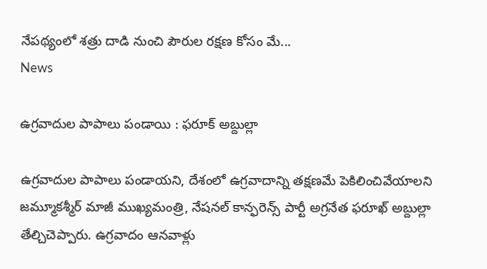నేపథ్యంలో శత్రు దాడి నుంచి పౌరుల రక్షణ కోసం మే...
News

ఉగ్రవాదుల పాపాలు పండాయి : ఫరూక్‌ అబ్దుల్లా

ఉగ్రవాదుల పాపాలు పండాయని, దేశంలో ఉగ్రవాదాన్ని తక్షణమే పెకిలించివేయాలని జమ్మూకశ్మీర్‌ మాజీ ముఖ్యమంత్రి, నేషనల్‌ కాన్ఫరెన్స్‌ పార్టీ అగ్రనేత ఫరూఖ్‌ అబ్దుల్లా తేల్చిచెప్పారు. ఉగ్రవాదం ఆనవాళ్లు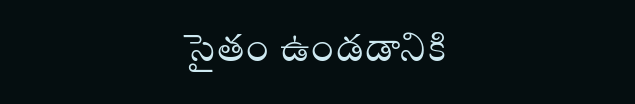సైతం ఉండడానికి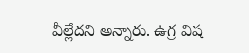వీల్లేదని అన్నారు. ఉగ్ర విష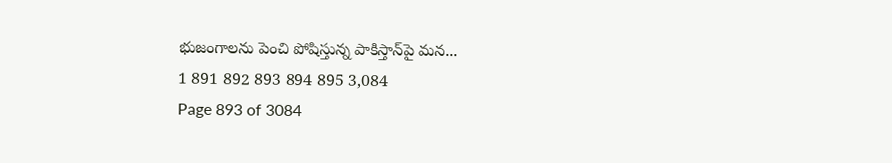భుజంగాలను పెంచి పోషిస్తున్న పాకిస్తాన్‌పై మన...
1 891 892 893 894 895 3,084
Page 893 of 3084